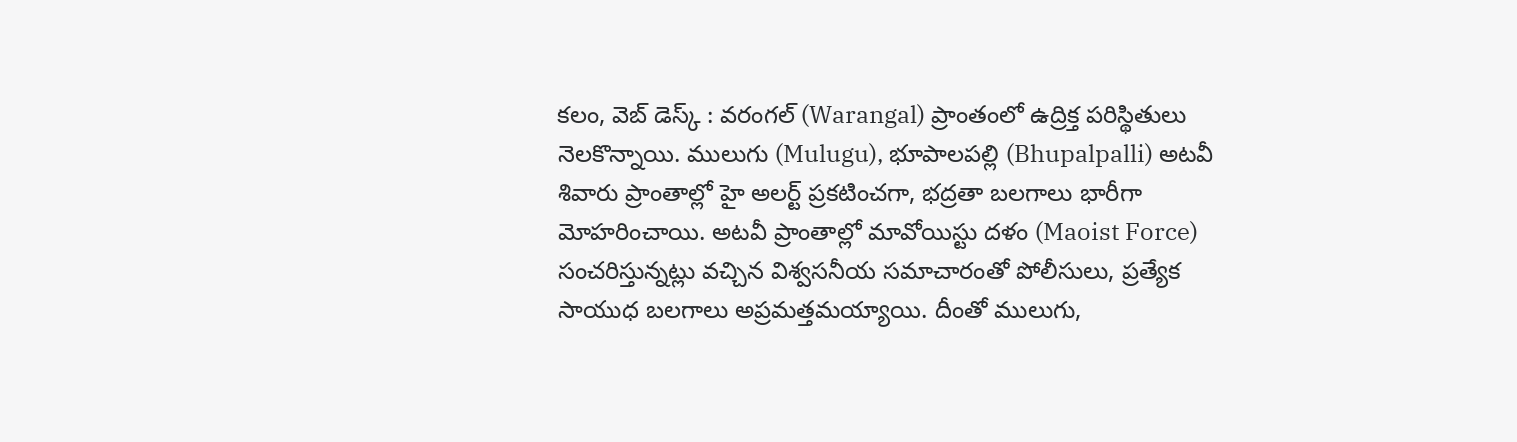కలం, వెబ్ డెస్క్ : వరంగల్ (Warangal) ప్రాంతంలో ఉద్రిక్త పరిస్థితులు నెలకొన్నాయి. ములుగు (Mulugu), భూపాలపల్లి (Bhupalpalli) అటవీ శివారు ప్రాంతాల్లో హై అలర్ట్ ప్రకటించగా, భద్రతా బలగాలు భారీగా మోహరించాయి. అటవీ ప్రాంతాల్లో మావోయిస్టు దళం (Maoist Force) సంచరిస్తున్నట్లు వచ్చిన విశ్వసనీయ సమాచారంతో పోలీసులు, ప్రత్యేక సాయుధ బలగాలు అప్రమత్తమయ్యాయి. దీంతో ములుగు,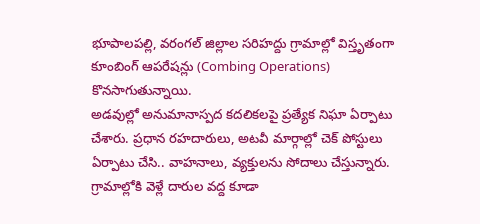భూపాలపల్లి, వరంగల్ జిల్లాల సరిహద్దు గ్రామాల్లో విస్తృతంగా కూంబింగ్ ఆపరేషన్లు (Combing Operations) కొనసాగుతున్నాయి.
అడవుల్లో అనుమానాస్పద కదలికలపై ప్రత్యేక నిఘా ఏర్పాటు చేశారు. ప్రధాన రహదారులు, అటవీ మార్గాల్లో చెక్ పోస్టులు ఏర్పాటు చేసి.. వాహనాలు, వ్యక్తులను సోదాలు చేస్తున్నారు. గ్రామాల్లోకి వెళ్లే దారుల వద్ద కూడా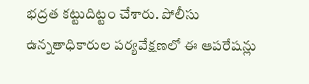భద్రత కట్టుదిట్టం చేశారు. పోలీసు ఉన్నతాధికారుల పర్యవేక్షణలో ఈ ఆపరేషన్లు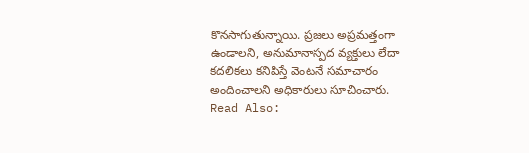కొనసాగుతున్నాయి. ప్రజలు అప్రమత్తంగా ఉండాలని, అనుమానాస్పద వ్యక్తులు లేదా కదలికలు కనిపిస్తే వెంటనే సమాచారం అందించాలని అధికారులు సూచించారు.
Read Also: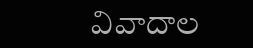వివాదాల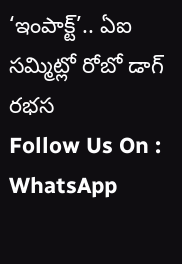‘ఇంపాక్ట్’.. ఏఐ సమ్మిట్లో రోబో డాగ్ రభస
Follow Us On : WhatsApp